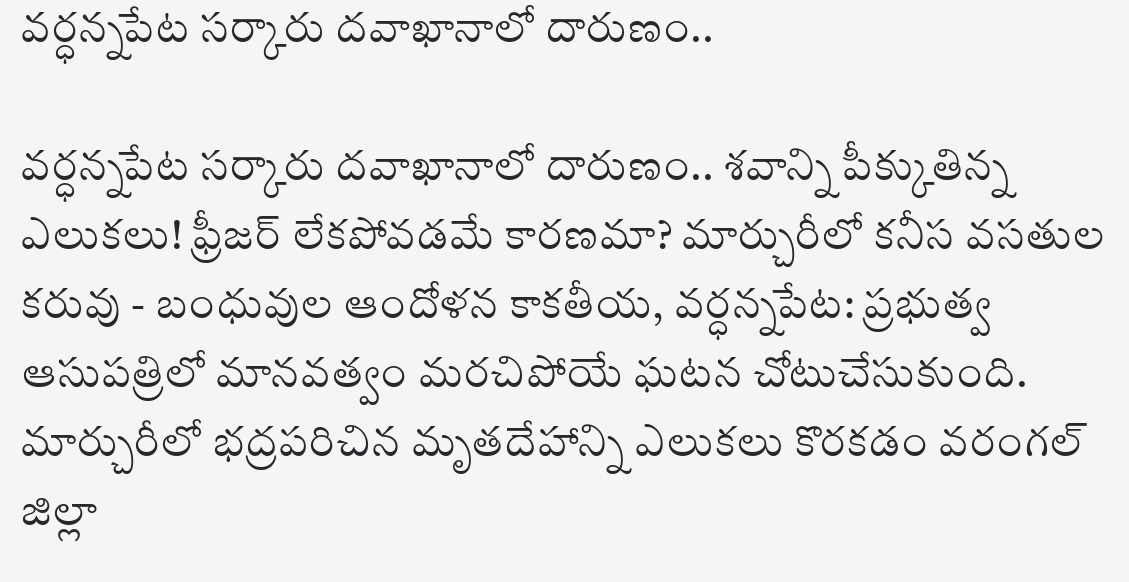వర్ధన్నపేట సర్కారు దవాఖానాలో దారుణం..

వర్ధన్నపేట సర్కారు దవాఖానాలో దారుణం.. శవాన్ని పీక్కుతిన్న ఎలుకలు! ఫ్రీజర్ లేకపోవడమే కారణమా? మార్చురీలో కనీస వసతుల కరువు - బంధువుల ఆందోళన కాకతీయ, వర్ధన్నపేట: ప్రభుత్వ ఆసుపత్రిలో మానవత్వం మరచిపోయే ఘటన చోటుచేసుకుంది. మార్చురీలో భద్రపరిచిన మృతదేహాన్ని ఎలుకలు కొరకడం వరంగల్ జిల్లా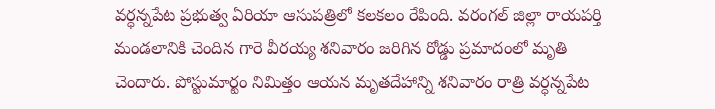వర్ధన్నపేట ప్రభుత్వ ఏరియా ఆసుపత్రిలో కలకలం రేపింది. వరంగల్ జిల్లా రాయపర్తి మండలానికి చెందిన గారె వీరయ్య శనివారం జరిగిన రోడ్డు ప్రమాదంలో మృతి చెందారు. పోస్టుమార్టం నిమిత్తం ఆయన మృతదేహాన్ని శనివారం రాత్రి వర్ధన్నపేట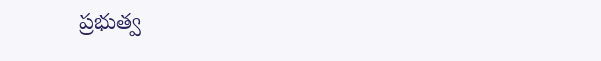ప్రభుత్వ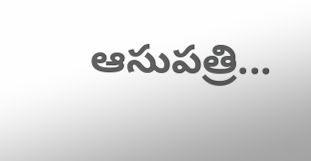ఆసుపత్రి...